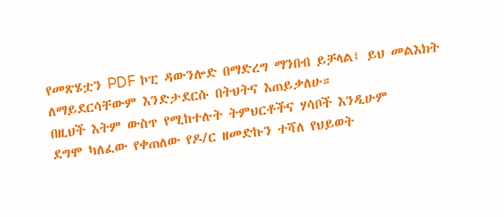የመጽሄቷን PDF ኮፒ ዳውንሎድ በማድረግ ማንበብ ይቻላል፤ ይህ መልእክት ለማይደርሳቸውም እንድታደርሱ በትህትና እጠይቃለሁ።
በዚህች እትም ውስጥ የሚከተሉት ትምህርቶችና ሃሳቦች እንዲሁም
ደግሞ ካለፈው የቀጠለው የዶ/ር ዘመድኩን ተሻለ የህይወት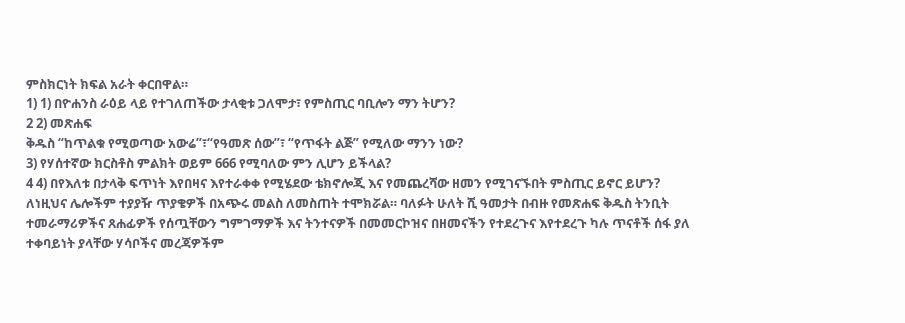ምስክርነት ክፍል አራት ቀርበዋል።
1) 1) በዮሐንስ ራዕይ ላይ የተገለጠችው ታላቂቱ ጋለሞታ፣ የምስጢር ባቢሎን ማን ትሆን?
2 2) መጽሐፍ
ቅዱስ “ከጥልቁ የሚወጣው አውሬ”፣“የዓመጽ ሰው”፣ “የጥፋት ልጅ” የሚለው ማንን ነው?
3) የሃሰተኛው ክርስቶስ ምልክት ወይም 666 የሚባለው ምን ሊሆን ይችላል?
4 4) በየእለቱ በታላቅ ፍጥነት እየበዛና እየተራቀቀ የሚሄደው ቴክኖሎጂ እና የመጨረሻው ዘመን የሚገናኙበት ምስጢር ይኖር ይሆን?
ለነዚህና ሌሎችም ተያያዥ ጥያቄዎች በአጭሩ መልስ ለመስጠት ተሞክሯል። ባለፉት ሁለት ሺ ዓመታት በብዙ የመጽሐፍ ቅዱስ ትንቢት
ተመራማሪዎችና ጸሐፊዎች የሰጧቸውን ግምገማዎች እና ትንተናዎች በመመርኮዝና በዘመናችን የተደረጉና እየተደረጉ ካሉ ጥናቶች ሰፋ ያለ
ተቀባይነት ያላቸው ሃሳቦችና መረጃዎችም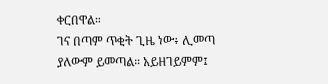ቀርበዋል።
ገና በጣም ጥቂት ጊዜ ነው፥ ሊመጣ ያለውም ይመጣል። አይዘገይምም፤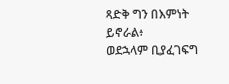ጻድቅ ግን በእምነት ይኖራል፥
ወደኋላም ቢያፈገፍግ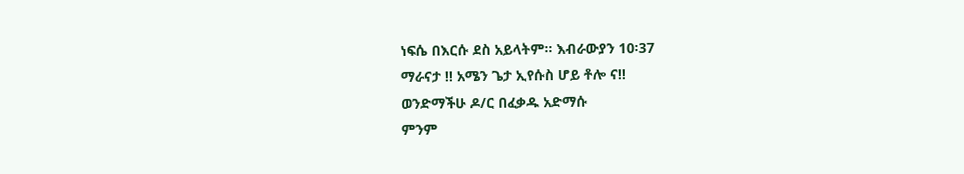ነፍሴ በእርሱ ደስ አይላትም። እብራውያን 10፡37
ማራናታ !! አሜን ጌታ ኢየሱስ ሆይ ቶሎ ና!!
ወንድማችሁ ዶ/ር በፈቃዱ አድማሱ
ምንም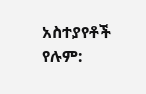አስተያየቶች የሉም: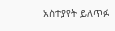አስተያየት ይለጥፉ